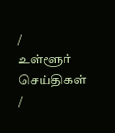/
உள்ளூர் செய்திகள்
/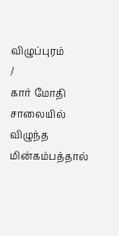விழுப்புரம்
/
கார் மோதி சாலையில் விழுந்த மின்கம்பத்தால்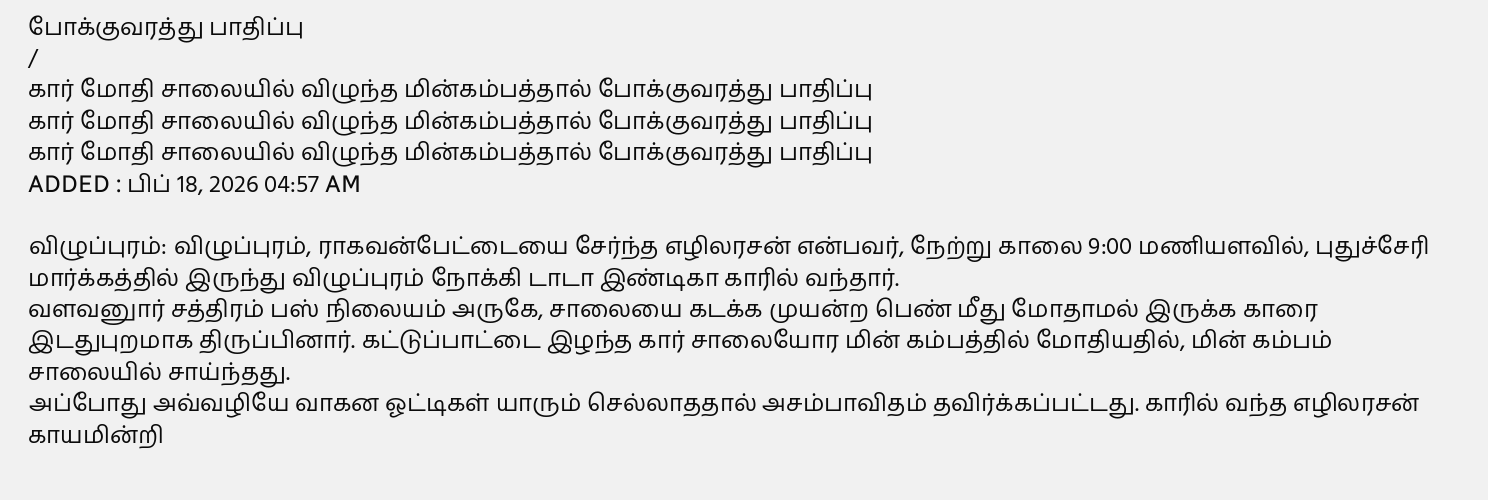போக்குவரத்து பாதிப்பு
/
கார் மோதி சாலையில் விழுந்த மின்கம்பத்தால் போக்குவரத்து பாதிப்பு
கார் மோதி சாலையில் விழுந்த மின்கம்பத்தால் போக்குவரத்து பாதிப்பு
கார் மோதி சாலையில் விழுந்த மின்கம்பத்தால் போக்குவரத்து பாதிப்பு
ADDED : பிப் 18, 2026 04:57 AM

விழுப்புரம்: விழுப்புரம், ராகவன்பேட்டையை சேர்ந்த எழிலரசன் என்பவர், நேற்று காலை 9:00 மணியளவில், புதுச்சேரி மார்க்கத்தில் இருந்து விழுப்புரம் நோக்கி டாடா இண்டிகா காரில் வந்தார்.
வளவனுார் சத்திரம் பஸ் நிலையம் அருகே, சாலையை கடக்க முயன்ற பெண் மீது மோதாமல் இருக்க காரை இடதுபுறமாக திருப்பினார். கட்டுப்பாட்டை இழந்த கார் சாலையோர மின் கம்பத்தில் மோதியதில், மின் கம்பம் சாலையில் சாய்ந்தது.
அப்போது அவ்வழியே வாகன ஓட்டிகள் யாரும் செல்லாததால் அசம்பாவிதம் தவிர்க்கப்பட்டது. காரில் வந்த எழிலரசன் காயமின்றி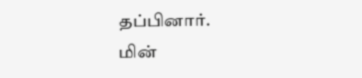தப்பினார்.
மின்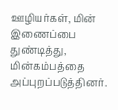ஊழியர்கள், மின் இணைப்பை துண்டித்து, மின்கம்பத்தை அப்புறப்படுத்தினர்.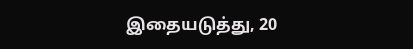இதையடுத்து, 20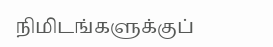நிமிடங்களுக்குப்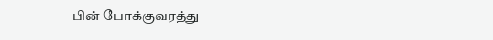பின் போக்குவரத்து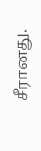சீரானது.